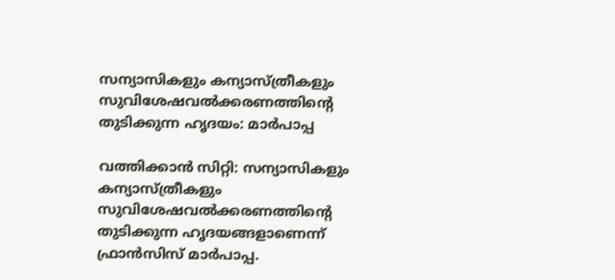സന്യാസികളും കന്യാസ്ത്രീകളും സുവിശേഷവല്‍ക്കരണത്തിന്റെ തുടിക്കുന്ന ഹൃദയം: മാര്‍പാപ്പ

വത്തിക്കാന്‍ സിറ്റി: സന്യാസികളും കന്യാസ്ത്രീകളും സുവിശേഷവല്‍ക്കരണത്തിന്റെ തുടിക്കുന്ന ഹൃദയങ്ങളാണെന്ന് ഫ്രാന്‍സിസ് മാര്‍പാപ്പ.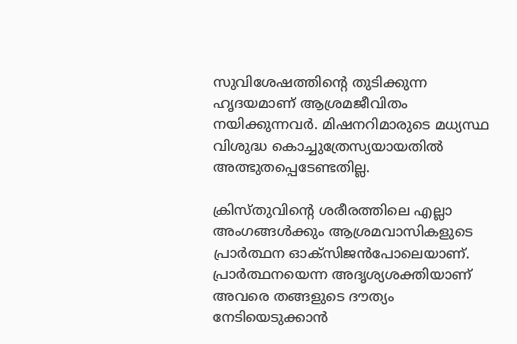സുവിശേഷത്തിന്റെ തുടിക്കുന്ന ഹൃദയമാണ് ആശ്രമജീവിതം നയിക്കുന്നവര്‍. മിഷനറിമാരുടെ മധ്യസ്ഥ വിശുദ്ധ കൊച്ചുത്രേസ്യയായതില്‍ അത്ഭുതപ്പെടേണ്ടതില്ല.

ക്രിസ്തുവിന്റെ ശരീരത്തിലെ എല്ലാ അംഗങ്ങള്‍ക്കും ആശ്രമവാസികളുടെ പ്രാര്‍ത്ഥന ഓക്‌സിജന്‍പോലെയാണ്. പ്രാര്‍ത്ഥനയെന്ന അദൃശ്യശക്തിയാണ് അവരെ തങ്ങളുടെ ദൗത്യം നേടിയെടുക്കാന്‍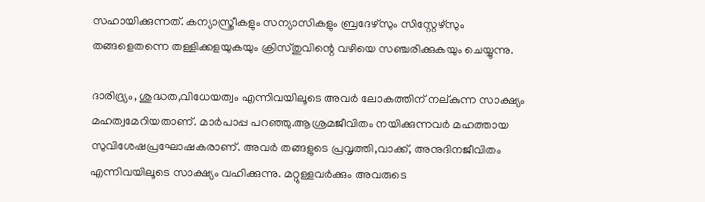സഹായിക്കുന്നത്. കന്യാസ്ത്രീകളും സന്യാസികളും ബ്രദേഴ്‌സും സിസ്റ്റേഴ്‌സും തങ്ങളെതന്നെ തള്ളിക്കളയുകയും ക്രിസ്തുവിന്റെ വഴിയെ സഞ്ചരിക്കുകയും ചെയ്യുന്നു.

ദാരിദ്ര്യം, ശുദ്ധത,വിധേയത്വം എന്നിവയിലൂടെ അവര്‍ ലോകത്തിന് നല്കുന്ന സാക്ഷ്യം മഹത്വമേറിയതാണ്. മാര്‍പാപ്പ പറഞ്ഞു.ആശ്രമജീവിതം നയിക്കുന്നവര്‍ മഹത്തായ സുവിശേഷപ്രഘോഷകരാണ്. അവര്‍ തങ്ങളുടെ പ്രവൃത്തി,വാക്ക്, അനുദിനജീവിതം എന്നിവയിലൂടെ സാക്ഷ്യം വഹിക്കുന്നു. മറ്റുള്ളവര്‍ക്കും അവരുടെ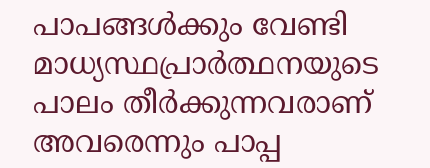പാപങ്ങള്‍ക്കും വേണ്ടി മാധ്യസ്ഥപ്രാര്‍ത്ഥനയുടെ പാലം തീര്‍ക്കുന്നവരാണ് അവരെന്നും പാപ്പ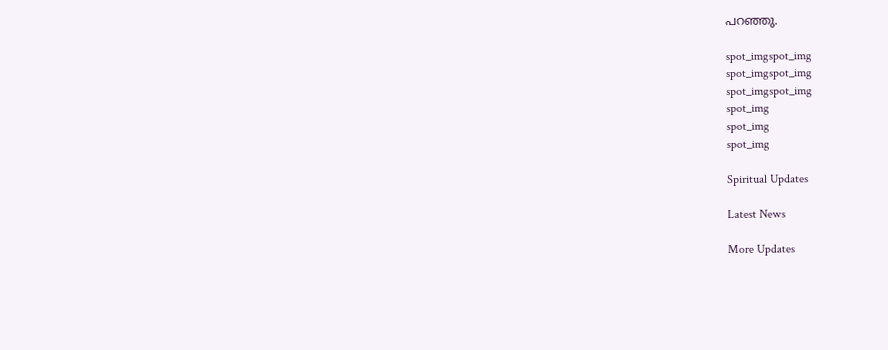പറഞ്ഞു.

spot_imgspot_img
spot_imgspot_img
spot_imgspot_img
spot_img
spot_img
spot_img

Spiritual Updates

Latest News

More Updates